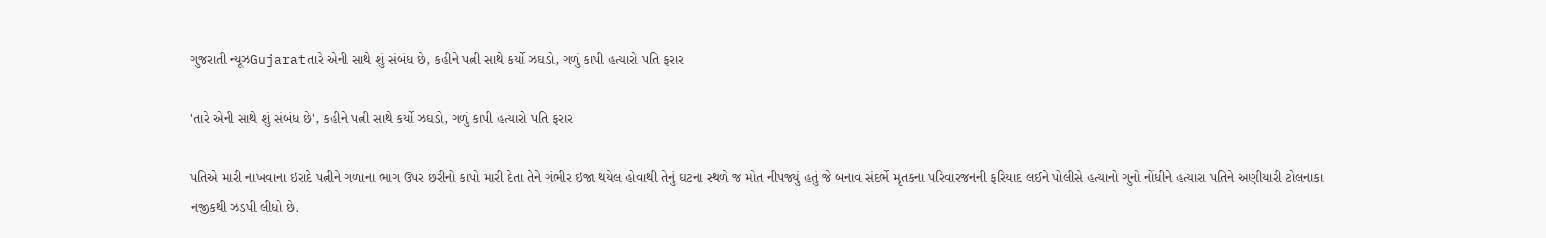ગુજરાતી ન્યૂઝGujaratતારે એની સાથે શું સંબંધ છે, કહીને પત્ની સાથે કર્યો ઝઘડો, ગળું કાપી હત્યારો પતિ ફરાર

'તારે એની સાથે શું સંબંધ છે', કહીને પત્ની સાથે કર્યો ઝઘડો, ગળું કાપી હત્યારો પતિ ફરાર

પતિએ મારી નાખવાના ઇરાદે પત્નીને ગળાના ભાગ ઉપર છરીનો કાપો મારી દેતા તેને ગંભીર ઇજા થયેલ હોવાથી તેનું ઘટના સ્થળે જ મોત નીપજ્યું હતું જે બનાવ સંદર્ભે મૃતકના પરિવારજનની ફરિયાદ લઈને પોલીસે હત્યાનો ગુનો નોંધીને હત્યારા પતિને અણીયારી ટોલનાકા નજીકથી ઝડપી લીધો છે.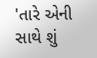'તારે એની સાથે શું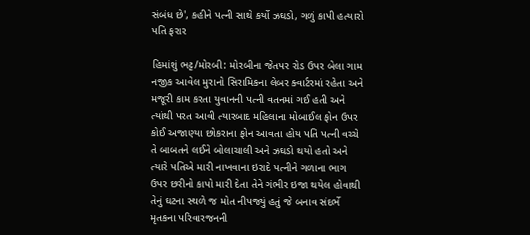સંબંધ છે', કહીને પત્ની સાથે કર્યો ઝઘડો, ગળું કાપી હત્યારો પતિ ફરાર

હિમાંશું ભટ્ટ/મોરબી: મોરબીના જેતપર રોડ ઉપર બેલા ગામ નજીક આવેલ મુરાનો સિરામિકના લેબર ક્વાર્ટરમાં રહેતા અને મજૂરી કામ કરતા યુવાનની પત્ની વતનમાં ગઈ હતી અને ત્યાંથી પરત આવી ત્યારબાદ મહિલાના મોબાઈલ ફોન ઉપર કોઈ અજાણ્યા છોકરાના ફોન આવતા હોય પતિ પત્ની વચ્ચે તે બાબતને લઈને બોલાચાલી અને ઝઘડો થયો હતો અને ત્યારે પતિએ મારી નાખવાના ઇરાદે પત્નીને ગળાના ભાગ ઉપર છરીનો કાપો મારી દેતા તેને ગંભીર ઇજા થયેલ હોવાથી તેનું ઘટના સ્થળે જ મોત નીપજ્યું હતું જે બનાવ સંદર્ભે મૃતકના પરિવારજનની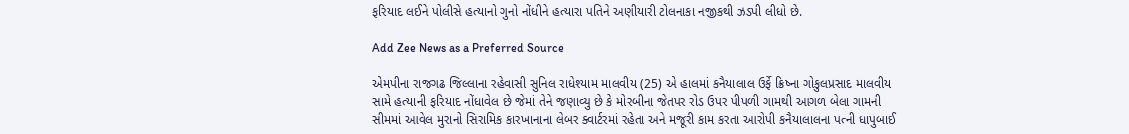ફરિયાદ લઈને પોલીસે હત્યાનો ગુનો નોંધીને હત્યારા પતિને અણીયારી ટોલનાકા નજીકથી ઝડપી લીધો છે.

Add Zee News as a Preferred Source

એમપીના રાજગઢ જિલ્લાના રહેવાસી સુનિલ રાધેશ્યામ માલવીય (25) એ હાલમાં કનૈયાલાલ ઉર્ફે ક્રિષ્ના ગોકુલપ્રસાદ માલવીય સામે હત્યાની ફરિયાદ નોંધાવેલ છે જેમાં તેને જણાવ્યુ છે કે મોરબીના જેતપર રોડ ઉપર પીપળી ગામથી આગળ બેલા ગામની સીમમાં આવેલ મુરાનો સિરામિક કારખાનાના લેબર ક્વાર્ટરમાં રહેતા અને મજૂરી કામ કરતા આરોપી કનૈયાલાલના પત્ની ધાપુબાઈ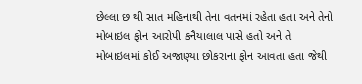છેલ્લા છ થી સાત મહિનાથી તેના વતનમાં રહેતા હતા અને તેનો મોબાઇલ ફોન આરોપી કનૈયાલાલ પાસે હતો અને તે મોબાઇલમાં કોઈ અજાણ્યા છોકરાના ફોન આવતા હતા જેથી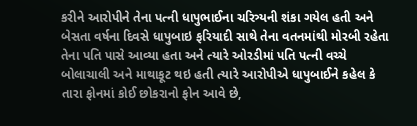કરીને આરોપીને તેના પત્ની ધાપુભાઈના ચરિત્ર્યની શંકા ગયેલ હતી અને બેસતા વર્ષના દિવસે ધાપુબાઇ ફરિયાદી સાથે તેના વતનમાંથી મોરબી રહેતા તેના પતિ પાસે આવ્યા હતા અને ત્યારે ઓરડીમાં પતિ પત્ની વચ્ચે બોલાચાલી અને માથાકૂટ થઇ હતી ત્યારે આરોપીએ ધાપુબાઈને કહેલ કે તારા ફોનમાં કોઈ છોકરાનો ફોન આવે છે,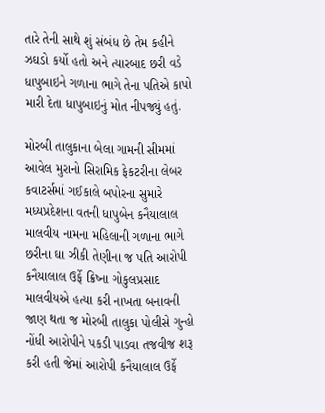તારે તેની સાથે શું સંબંધ છે તેમ કહીને ઝઘડો કર્યો હતો અને ત્યારબાદ છરી વડે ધાપુબાઇને ગળાના ભાગે તેના પતિએ કાપો મારી દેતા ધાપુબાઇનું મોત નીપજ્યું હતું.

મોરબી તાલુકાના બેલા ગામની સીમમાં આવેલ મુરાનો સિરામિક ફેકટરીના લેબર કવાટર્સમાં ગઈકાલે બપોરના સુમારે મધ્યપ્રદેશના વતની ધાપુબેન કનૈયાલાલ માલવીય નામના મહિલાની ગળાના ભાગે છરીના ઘા ઝીકી તેણીના જ પતિ આરોપી કનૈયાલાલ ઉર્ફે ક્રિષ્ના ગોકુલપ્રસાદ માલવીયએ હત્યા કરી નાખતા બનાવની જાણ થતા જ મોરબી તાલુકા પોલીસે ગુન્હો નોંધી આરોપીને પકડી પાડવા તજવીજ શરૂ કરી હતી જેમાં આરોપી કનૈયાલાલ ઉર્ફે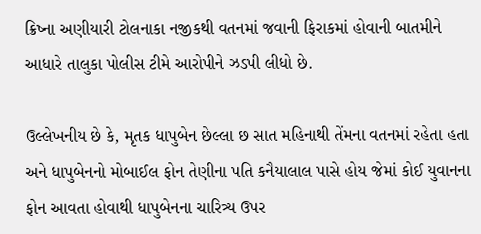ક્રિષ્ના અણીયારી ટોલનાકા નજીકથી વતનમાં જવાની ફિરાકમાં હોવાની બાતમીને આધારે તાલુકા પોલીસ ટીમે આરોપીને ઝડપી લીધો છે.

ઉલ્લેખનીય છે કે, મૃતક ધાપુબેન છેલ્લા છ સાત મહિનાથી તેંમના વતનમાં રહેતા હતા અને ધાપુબેનનો મોબાઈલ ફોન તેણીના પતિ કનૈયાલાલ પાસે હોય જેમાં કોઈ યુવાનના ફોન આવતા હોવાથી ધાપુબેનના ચારિત્ર્ય ઉપર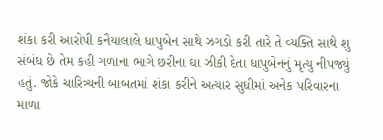શંકા કરી આરોપી કનૈયાલાલે ધાપુબેન સાથે ઝગડો કરી તારે તે વ્યક્તિ સાથે શુ સંબંધ છે તેમ કહી ગળાના ભાગે છરીના ઘા ઝીકી દેતા ધાપુબેનનું મૃત્યુ નીપજ્યું હતું. જોકે ચારિત્ર્યની બાબતમાં શંકા કરીને અત્યાર સુધીમાં અનેક પરિવારના માળા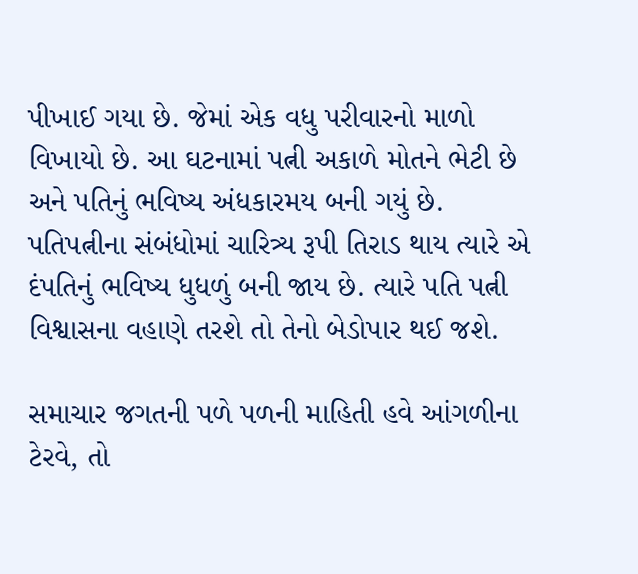પીખાઈ ગયા છે. જેમાં એક વધુ પરીવારનો માળો વિખાયો છે. આ ઘટનામાં પત્ની અકાળે મોતને ભેટી છે અને પતિનું ભવિષ્ય અંધકારમય બની ગયું છે. પતિપત્નીના સંબંધોમાં ચારિત્ર્ય રૂપી તિરાડ થાય ત્યારે એ દંપતિનું ભવિષ્ય ધુધળું બની જાય છે. ત્યારે પતિ પત્ની વિશ્વાસના વહાણે તરશે તો તેનો બેડોપાર થઈ જશે.

સમાચાર જગતની પળે પળની માહિતી હવે આંગળીના ટેરવે, તો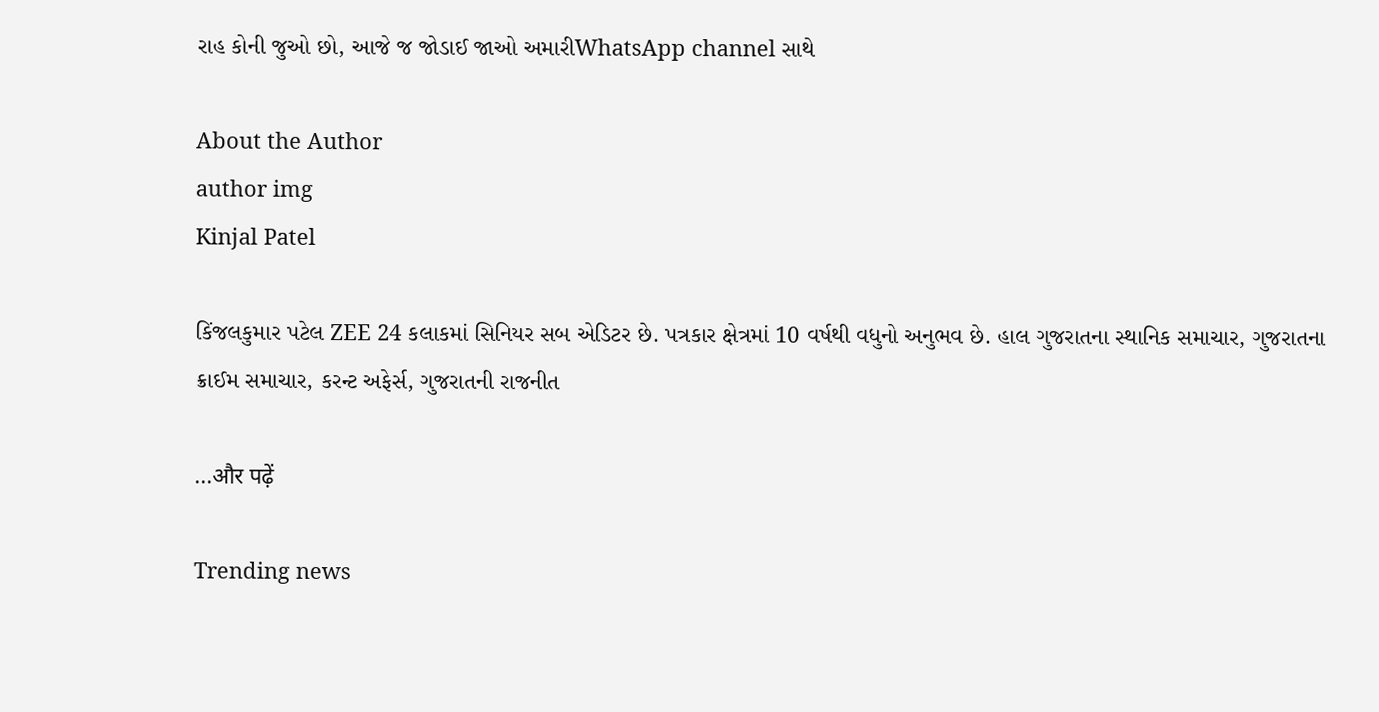રાહ કોની જુઓ છો, આજે જ જોડાઈ જાઓ અમારીWhatsApp channel સાથે

About the Author
author img
Kinjal Patel

કિંજલકુમાર પટેલ ZEE 24 કલાકમાં સિનિયર સબ એડિટર છે. પત્રકાર ક્ષેત્રમાં 10 વર્ષથી વધુનો અનુભવ છે. હાલ ગુજરાતના સ્થાનિક સમાચાર, ગુજરાતના ક્રાઈમ સમાચાર, કરન્ટ અફેર્સ, ગુજરાતની રાજનીત

...और पढ़ें

Trending news